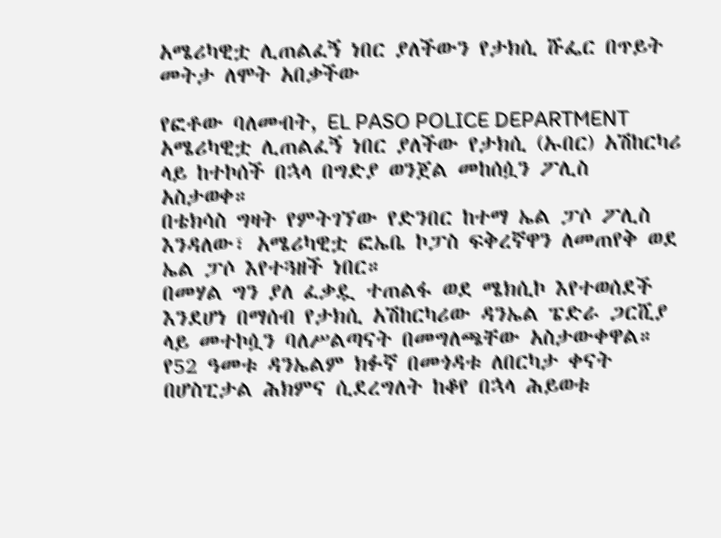አሜሪካዊቷ ሊጠልፈኝ ነበር ያለችውን የታክሲ ሹፌር በጥይት መትታ ለሞት አበቃችው

የፎቶው ባለመብት, EL PASO POLICE DEPARTMENT
አሜሪካዊቷ ሊጠልፈኝ ነበር ያለችው የታክሲ (ኡበር) አሽከርካሪ ላይ ከተኮሰች በኋላ በግድያ ወንጀል መከሰሷን ፖሊስ አስታወቀ።
በቴክሳስ ግዛት የምትገኘው የድንበር ከተማ ኤል ፓሶ ፖሊስ እንዳለው፣ አሜሪካዊቷ ፎኤቤ ኮፓስ ፍቅረኛዋን ለመጠየቅ ወደ ኤል ፓሶ እየተጓዘች ነበር።
በመሃል ግን ያለ ፈቃዷ ተጠልፋ ወደ ሜክሲኮ እየተወሰደች እንደሆነ በማሰብ የታክሲ አሽከርካሪው ዳንኤል ፔድራ ጋርሺያ ላይ መተኮሷን ባለሥልጣናት በመግለጫቸው አስታውቀዋል።
የ52 ዓመቱ ዳንኤልም ክፉኛ በመጎዳቱ ለበርካታ ቀናት በሆስፒታል ሕክምና ሲደረግለት ከቆየ በኋላ ሕይወቱ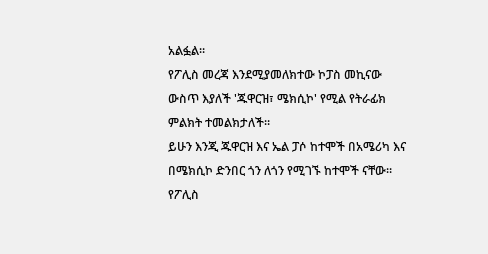አልፏል።
የፖሊስ መረጃ እንደሚያመለክተው ኮፓስ መኪናው ውስጥ እያለች 'ጁዋርዝ፣ ሜክሲኮ' የሚል የትራፊክ ምልክት ተመልክታለች።
ይሁን እንጂ ጁዋርዝ እና ኤል ፓሶ ከተሞች በአሜሪካ እና በሜክሲኮ ድንበር ጎን ለጎን የሚገኙ ከተሞች ናቸው።
የፖሊስ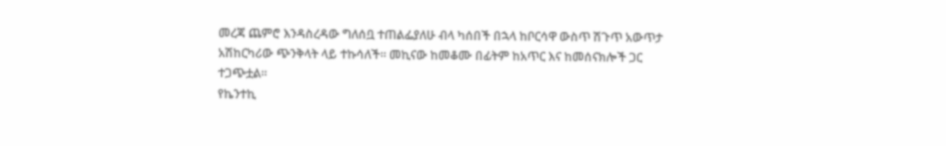መረጃ ጨምሮ እንዳስረዳው ግለሰቧ ተጠልፌያለሁ ብላ ካሰበች በኋላ ከቦርሳዋ ውስጥ ሽጉጥ አውጥታ አሽከርካሪው ጭንቅላት ላይ ተኩሳለች። መኪናው ከመቆሙ በፊትም ከአጥር እና ከመሰናክሎች ጋር ተጋጭቷል።
የኬንተኪ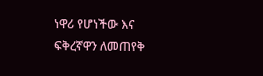ነዋሪ የሆነችው እና ፍቅረኛዋን ለመጠየቅ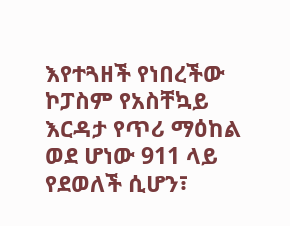እየተጓዘች የነበረችው ኮፓስም የአስቸኳይ እርዳታ የጥሪ ማዕከል ወደ ሆነው 911 ላይ የደወለች ሲሆን፣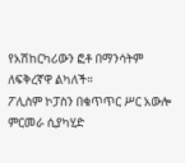የአሽከርካሪውን ፎቶ በማንሳትም ለፍቅረኛዋ ልካለች።
ፖሊስም ኮፓስን በቁጥጥር ሥር አውሎ ምርመራ ሲያካሂድ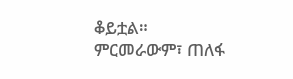ቆይቷል።
ምርመራውም፣ ጠለፋ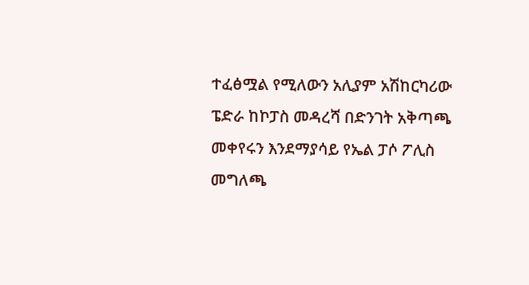ተፈፅሟል የሚለውን አሊያም አሽከርካሪው ፔድራ ከኮፓስ መዳረሻ በድንገት አቅጣጫ መቀየሩን እንደማያሳይ የኤል ፓሶ ፖሊስ መግለጫ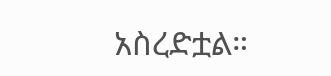አስረድቷል።